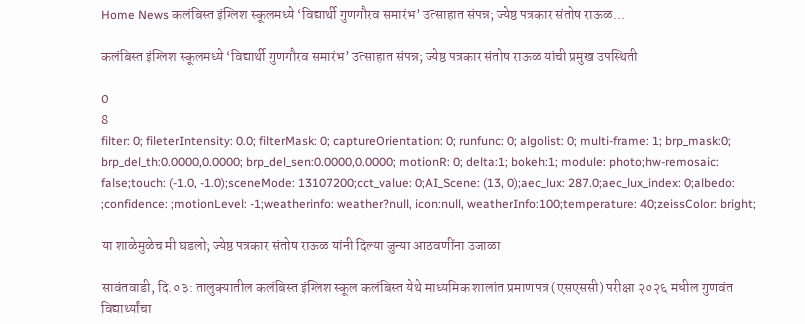Home News कलंबिस्त इंग्लिश स्कूलमध्ये ‘विद्यार्थी गुणगौरव समारंभ’ उत्साहात संपन्न; ज्येष्ठ पत्रकार संतोष राऊळ...

कलंबिस्त इंग्लिश स्कूलमध्ये ‘विद्यार्थी गुणगौरव समारंभ’ उत्साहात संपन्न; ज्येष्ठ पत्रकार संतोष राऊळ यांची प्रमुख उपस्थिती

0
8
filter: 0; fileterIntensity: 0.0; filterMask: 0; captureOrientation: 0; runfunc: 0; algolist: 0; multi-frame: 1; brp_mask:0; brp_del_th:0.0000,0.0000; brp_del_sen:0.0000,0.0000; motionR: 0; delta:1; bokeh:1; module: photo;hw-remosaic: false;touch: (-1.0, -1.0);sceneMode: 13107200;cct_value: 0;AI_Scene: (13, 0);aec_lux: 287.0;aec_lux_index: 0;albedo: ;confidence: ;motionLevel: -1;weatherinfo: weather?null, icon:null, weatherInfo:100;temperature: 40;zeissColor: bright;

या शाळेमुळेच मी घडलो; ज्येष्ठ पत्रकार संतोष राऊळ यांनी दिल्या जुन्या आठवणींना उजाळा

सावंतवाडी, दि.०३: तालुक्यातील कलंबिस्त इंग्लिश स्कूल कलंबिस्त येथे माध्यमिक शालांत प्रमाणपत्र (एसएससी) परीक्षा २०२६ मधील गुणवंत विद्यार्थ्यांचा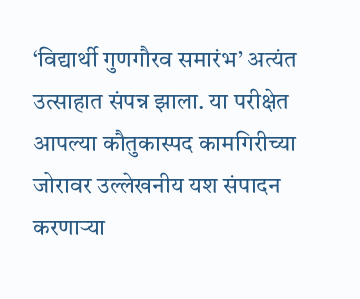‘विद्यार्थी गुणगौरव समारंभ’ अत्यंत उत्साहात संपन्न झाला. या परीक्षेत आपल्या कौतुकास्पद कामगिरीच्या जोरावर उल्लेखनीय यश संपादन करणाऱ्या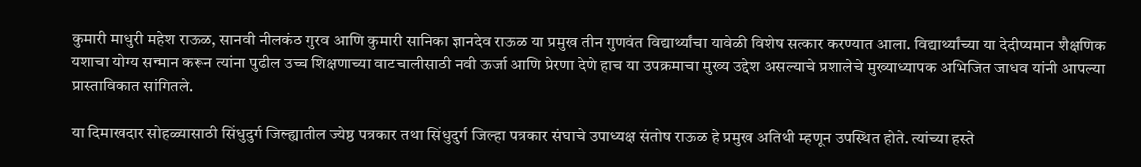कुमारी माधुरी महेश राऊळ, सानवी नीलकंठ गुरव आणि कुमारी सानिका ज्ञानदेव राऊळ या प्रमुख तीन गुणवंत विद्यार्थ्यांचा यावेळी विशेष सत्कार करण्यात आला. विद्यार्थ्यांच्या या देदीप्यमान शैक्षणिक यशाचा योग्य सन्मान करून त्यांना पुढील उच्च शिक्षणाच्या वाटचालीसाठी नवी ऊर्जा आणि प्रेरणा देणे हाच या उपक्रमाचा मुख्य उद्देश असल्याचे प्रशालेचे मुख्याध्यापक अभिजित जाधव यांनी आपल्या प्रास्ताविकात सांगितले.

या दिमाखदार सोहळ्यासाठी सिंधुदुर्ग जिल्ह्यातील ज्येष्ठ पत्रकार तथा सिंधुदुर्ग जिल्हा पत्रकार संघाचे उपाध्यक्ष संतोष राऊळ हे प्रमुख अतिथी म्हणून उपस्थित होते. त्यांच्या हस्ते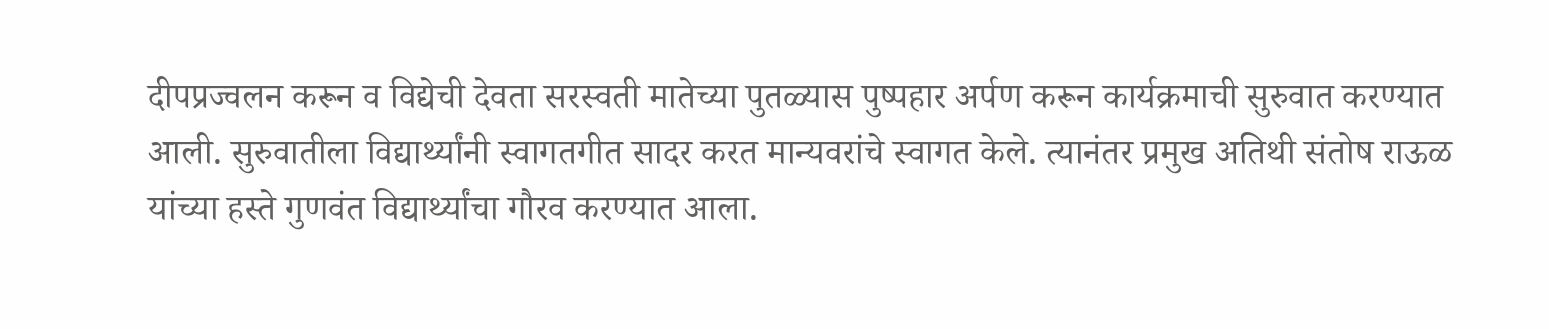दीपप्रज्वलन करून व विद्येची देवता सरस्वती मातेच्या पुतळ्यास पुष्पहार अर्पण करून कार्यक्रमाची सुरुवात करण्यात आली. सुरुवातीला विद्यार्थ्यांनी स्वागतगीत सादर करत मान्यवरांचे स्वागत केले. त्यानंतर प्रमुख अतिथी संतोष राऊळ यांच्या हस्ते गुणवंत विद्यार्थ्यांचा गौरव करण्यात आला.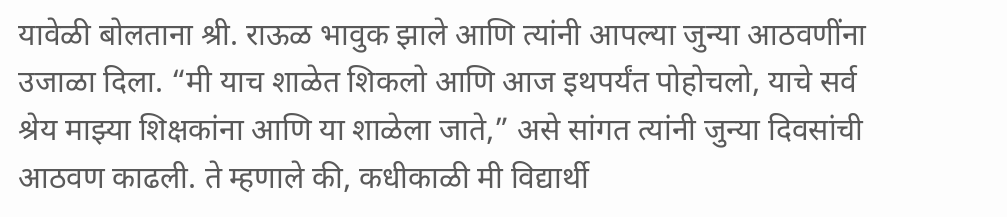यावेळी बोलताना श्री. राऊळ भावुक झाले आणि त्यांनी आपल्या जुन्या आठवणींना उजाळा दिला. “मी याच शाळेत शिकलो आणि आज इथपर्यंत पोहोचलो, याचे सर्व श्रेय माझ्या शिक्षकांना आणि या शाळेला जाते,” असे सांगत त्यांनी जुन्या दिवसांची आठवण काढली. ते म्हणाले की, कधीकाळी मी विद्यार्थी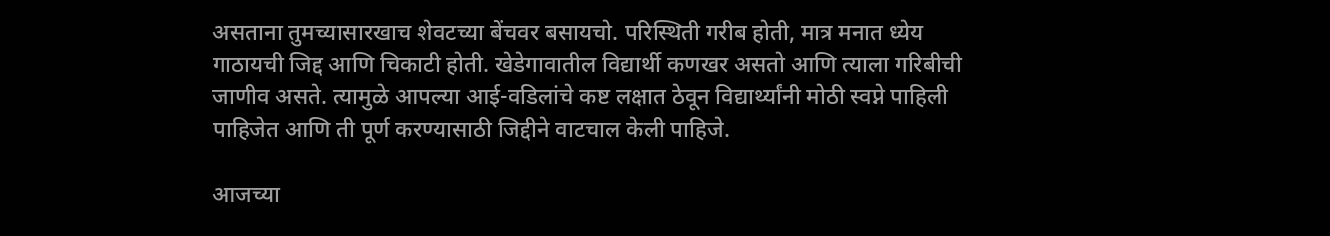असताना तुमच्यासारखाच शेवटच्या बेंचवर बसायचो. परिस्थिती गरीब होती, मात्र मनात ध्येय गाठायची जिद्द आणि चिकाटी होती. खेडेगावातील विद्यार्थी कणखर असतो आणि त्याला गरिबीची जाणीव असते. त्यामुळे आपल्या आई-वडिलांचे कष्ट लक्षात ठेवून विद्यार्थ्यांनी मोठी स्वप्ने पाहिली पाहिजेत आणि ती पूर्ण करण्यासाठी जिद्दीने वाटचाल केली पाहिजे.

आजच्या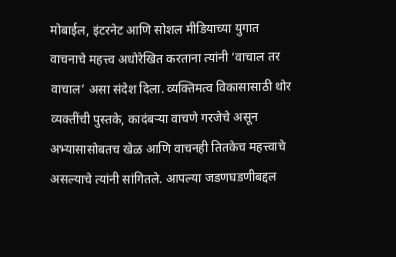मोबाईल, इंटरनेट आणि सोशल मीडियाच्या युगात वाचनाचे महत्त्व अधोरेखित करताना त्यांनी ‘वाचाल तर वाचाल’ असा संदेश दिला. व्यक्तिमत्व विकासासाठी थोर व्यक्तींची पुस्तके, कादंबऱ्या वाचणे गरजेचे असून अभ्यासासोबतच खेळ आणि वाचनही तितकेच महत्त्वाचे असल्याचे त्यांनी सांगितले. आपल्या जडणघडणीबद्दल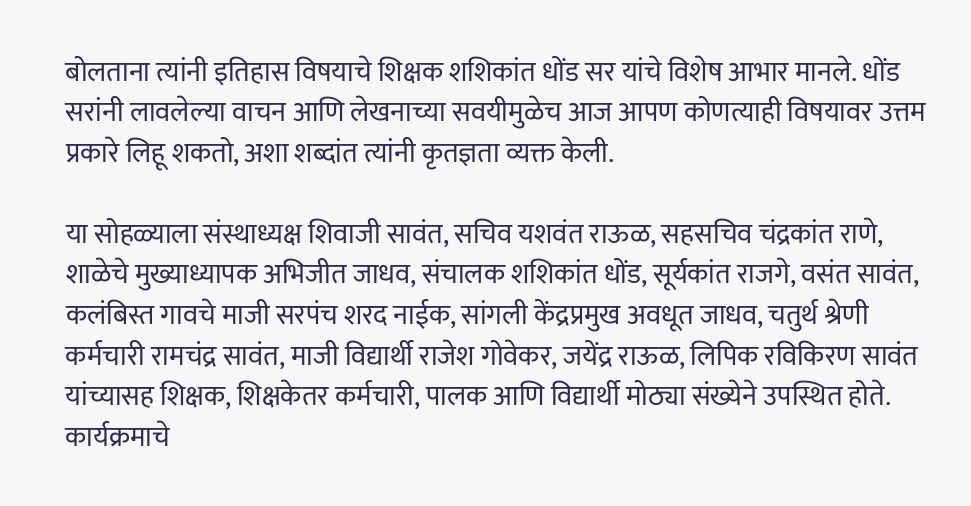बोलताना त्यांनी इतिहास विषयाचे शिक्षक शशिकांत धोंड सर यांचे विशेष आभार मानले. धोंड सरांनी लावलेल्या वाचन आणि लेखनाच्या सवयीमुळेच आज आपण कोणत्याही विषयावर उत्तम प्रकारे लिहू शकतो, अशा शब्दांत त्यांनी कृतज्ञता व्यक्त केली.

या सोहळ्याला संस्थाध्यक्ष शिवाजी सावंत, सचिव यशवंत राऊळ, सहसचिव चंद्रकांत राणे, शाळेचे मुख्याध्यापक अभिजीत जाधव, संचालक शशिकांत धोंड, सूर्यकांत राजगे, वसंत सावंत, कलंबिस्त गावचे माजी सरपंच शरद नाईक, सांगली केंद्रप्रमुख अवधूत जाधव, चतुर्थ श्रेणी कर्मचारी रामचंद्र सावंत, माजी विद्यार्थी राजेश गोवेकर, जयेंद्र राऊळ, लिपिक रविकिरण सावंत यांच्यासह शिक्षक, शिक्षकेतर कर्मचारी, पालक आणि विद्यार्थी मोठ्या संख्येने उपस्थित होते. कार्यक्रमाचे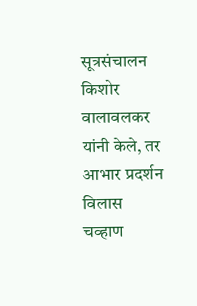सूत्रसंचालन किशोर वालावलकर यांनी केले, तर आभार प्रदर्शन विलास चव्हाण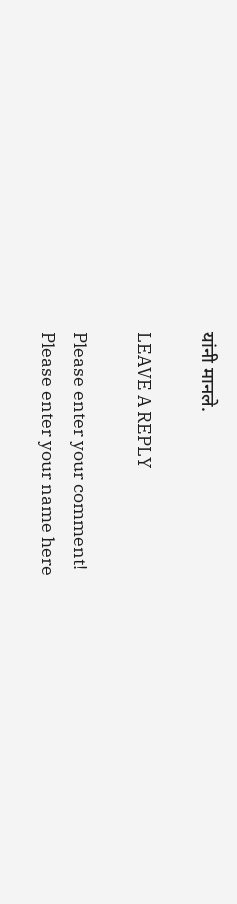यांनी मानले.

LEAVE A REPLY

Please enter your comment!
Please enter your name here